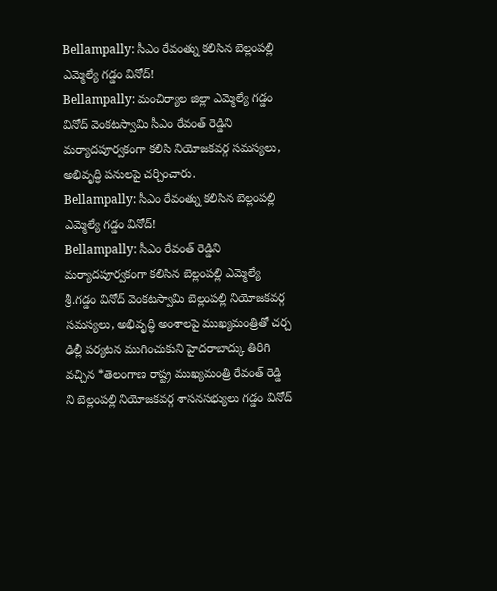Bellampally: సీఎం రేవంత్ను కలిసిన బెల్లంపల్లి ఎమ్మెల్యే గడ్డం వినోద్!
Bellampally: మంచిర్యాల జిల్లా ఎమ్మెల్యే గడ్డం వినోద్ వెంకటస్వామి సీఎం రేవంత్ రెడ్డిని మర్యాదపూర్వకంగా కలిసి నియోజకవర్గ సమస్యలు, అభివృద్ధి పనులపై చర్చించారు.
Bellampally: సీఎం రేవంత్ను కలిసిన బెల్లంపల్లి ఎమ్మెల్యే గడ్డం వినోద్!
Bellampally: సీఎం రేవంత్ రెడ్డిని మర్యాదపూర్వకంగా కలిసిన బెల్లంపల్లి ఎమ్మెల్యే శ్రీ.గడ్డం వినోద్ వెంకటస్వామి బెల్లంపల్లి నియోజకవర్గ సమస్యలు, అభివృద్ధి అంశాలపై ముఖ్యమంత్రితో చర్చ ఢిల్లీ పర్యటన ముగించుకుని హైదరాబాద్కు తిరిగి వచ్చిన *తెలంగాణ రాష్ట్ర ముఖ్యమంత్రి రేవంత్ రెడ్డి ని బెల్లంపల్లి నియోజకవర్గ శాసనసభ్యులు గడ్డం వినోద్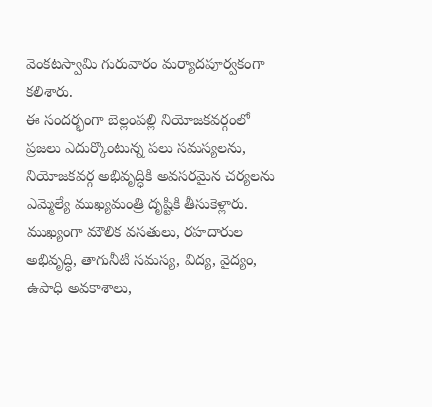వెంకటస్వామి గురువారం మర్యాదపూర్వకంగా కలిశారు.
ఈ సందర్భంగా బెల్లంపల్లి నియోజకవర్గంలో ప్రజలు ఎదుర్కొంటున్న పలు సమస్యలను, నియోజకవర్గ అభివృద్ధికి అవసరమైన చర్యలను ఎమ్మెల్యే ముఖ్యమంత్రి దృష్టికి తీసుకెళ్లారు. ముఖ్యంగా మౌలిక వసతులు, రహదారుల అభివృద్ధి, తాగునీటి సమస్య, విద్య, వైద్యం, ఉపాధి అవకాశాలు,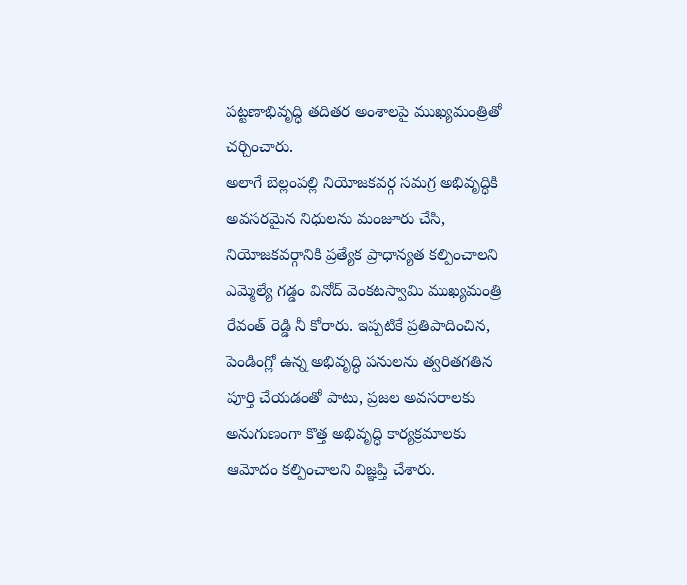పట్టణాభివృద్ధి తదితర అంశాలపై ముఖ్యమంత్రితో చర్చించారు.
అలాగే బెల్లంపల్లి నియోజకవర్గ సమగ్ర అభివృద్ధికి అవసరమైన నిధులను మంజూరు చేసి, నియోజకవర్గానికి ప్రత్యేక ప్రాధాన్యత కల్పించాలని ఎమ్మెల్యే గడ్డం వినోద్ వెంకటస్వామి ముఖ్యమంత్రి రేవంత్ రెడ్డి నీ కోరారు. ఇప్పటికే ప్రతిపాదించిన, పెండింగ్లో ఉన్న అభివృద్ధి పనులను త్వరితగతిన పూర్తి చేయడంతో పాటు, ప్రజల అవసరాలకు అనుగుణంగా కొత్త అభివృద్ధి కార్యక్రమాలకు ఆమోదం కల్పించాలని విజ్ఞప్తి చేశారు.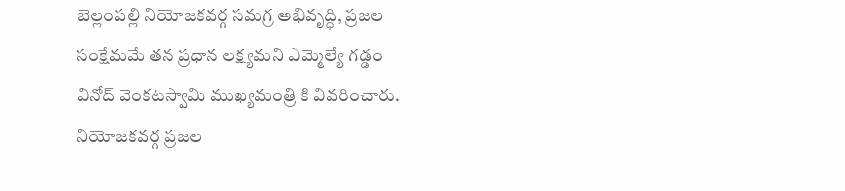బెల్లంపల్లి నియోజకవర్గ సమగ్ర అభివృద్ధి, ప్రజల సంక్షేమమే తన ప్రధాన లక్ష్యమని ఎమ్మెల్యే గడ్డం వినోద్ వెంకటస్వామి ముఖ్యమంత్రి కి వివరించారు. నియోజకవర్గ ప్రజల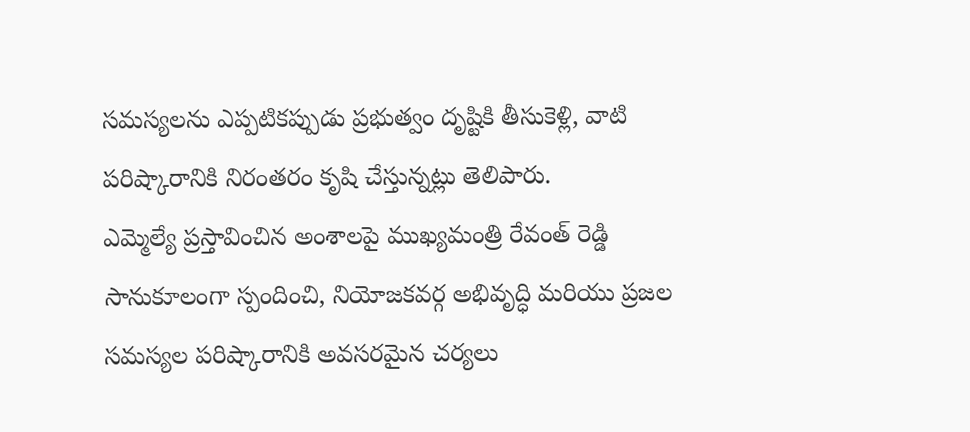సమస్యలను ఎప్పటికప్పుడు ప్రభుత్వం దృష్టికి తీసుకెళ్లి, వాటి పరిష్కారానికి నిరంతరం కృషి చేస్తున్నట్లు తెలిపారు.
ఎమ్మెల్యే ప్రస్తావించిన అంశాలపై ముఖ్యమంత్రి రేవంత్ రెడ్డి సానుకూలంగా స్పందించి, నియోజకవర్గ అభివృద్ధి మరియు ప్రజల సమస్యల పరిష్కారానికి అవసరమైన చర్యలు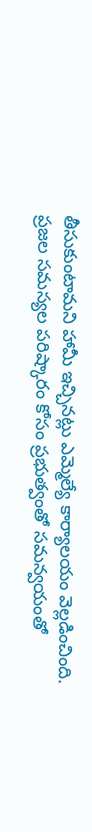తీసుకుంటామని హామీ ఇచ్చినట్లు ఎమ్మెల్యే కార్యాలయం వెల్లడించింది.
ప్రజల సమస్యల పరిష్కారం కోసం ప్రభుత్వంతో సమన్వయంతో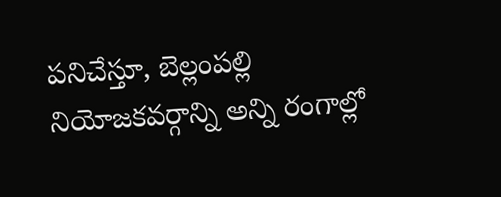పనిచేస్తూ, బెల్లంపల్లి నియోజకవర్గాన్ని అన్ని రంగాల్లో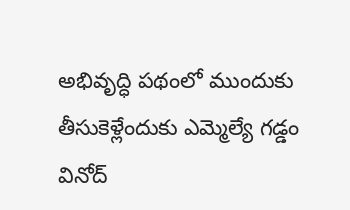అభివృద్ధి పథంలో ముందుకు తీసుకెళ్లేందుకు ఎమ్మెల్యే గడ్డం వినోద్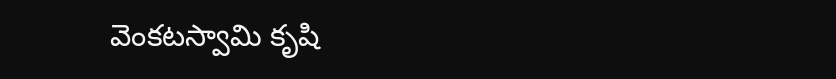వెంకటస్వామి కృషి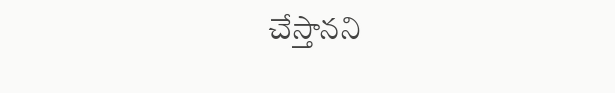చేస్తానని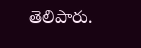తెలిపారు.